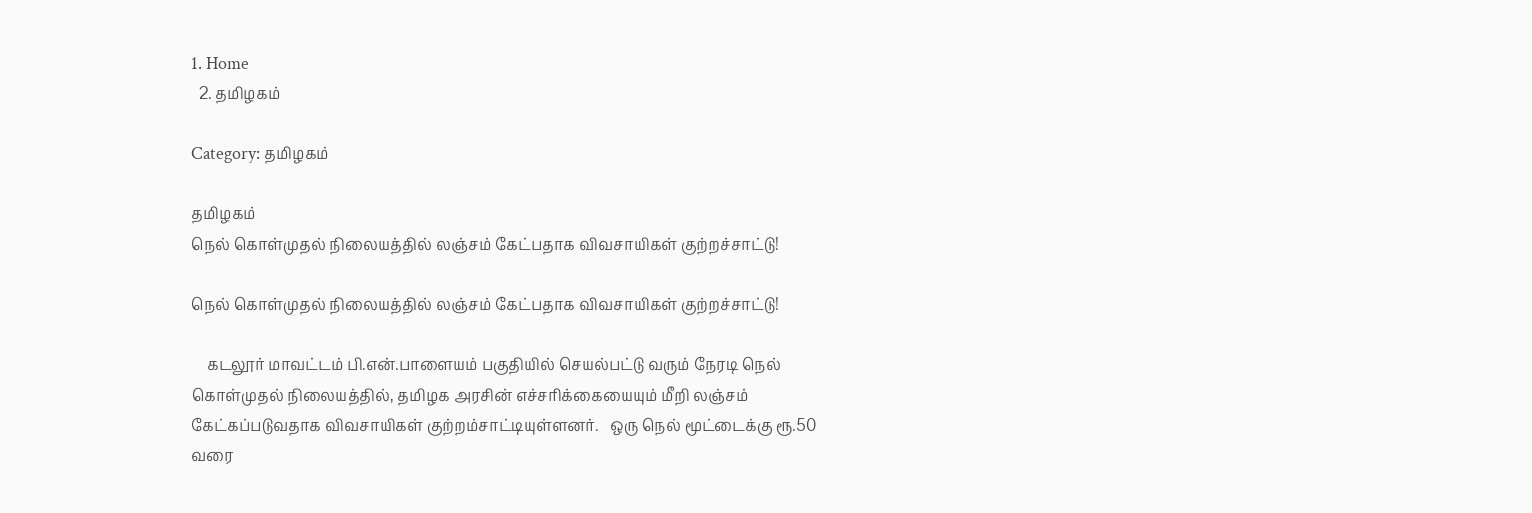1. Home
  2. தமிழகம்

Category: தமிழகம்

தமிழகம்
நெல் கொள்முதல் நிலையத்தில் லஞ்சம் கேட்பதாக விவசாயிகள் குற்றச்சாட்டு!

நெல் கொள்முதல் நிலையத்தில் லஞ்சம் கேட்பதாக விவசாயிகள் குற்றச்சாட்டு!

    கடலூர் மாவட்டம் பி.என்.பாளையம் பகுதியில் செயல்பட்டு வரும் நேரடி நெல் கொள்முதல் நிலையத்தில், தமிழக அரசின் எச்சரிக்கையையும் மீறி லஞ்சம் கேட்கப்படுவதாக விவசாயிகள் குற்றம்சாட்டியுள்ளனர்.   ஒரு நெல் மூட்டைக்கு ரூ.50 வரை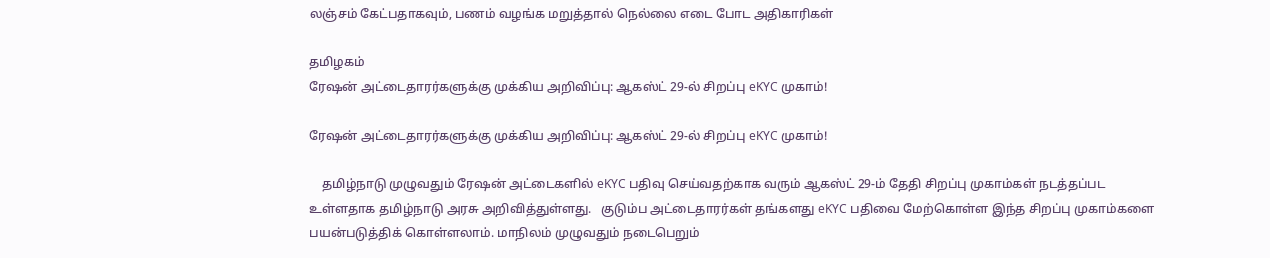லஞ்சம் கேட்பதாகவும், பணம் வழங்க மறுத்தால் நெல்லை எடை போட அதிகாரிகள்

தமிழகம்
ரேஷன் அட்டைதாரர்களுக்கு முக்கிய அறிவிப்பு: ஆகஸ்ட் 29-ல் சிறப்பு eKYC முகாம்!

ரேஷன் அட்டைதாரர்களுக்கு முக்கிய அறிவிப்பு: ஆகஸ்ட் 29-ல் சிறப்பு eKYC முகாம்!

    தமிழ்நாடு முழுவதும் ரேஷன் அட்டைகளில் eKYC பதிவு செய்வதற்காக வரும் ஆகஸ்ட் 29-ம் தேதி சிறப்பு முகாம்கள் நடத்தப்பட உள்ளதாக தமிழ்நாடு அரசு அறிவித்துள்ளது.   குடும்ப அட்டைதாரர்கள் தங்களது eKYC பதிவை மேற்கொள்ள இந்த சிறப்பு முகாம்களை பயன்படுத்திக் கொள்ளலாம். மாநிலம் முழுவதும் நடைபெறும்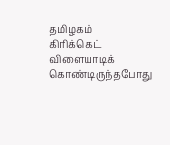தமிழகம்
கிரிக்கெட் விளையாடிக் கொண்டிருந்தபோது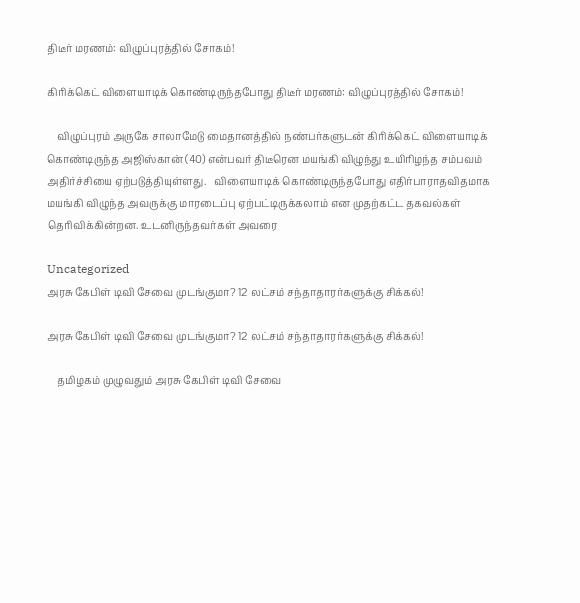திடீர் மரணம்: விழுப்புரத்தில் சோகம்!

கிரிக்கெட் விளையாடிக் கொண்டிருந்தபோது திடீர் மரணம்: விழுப்புரத்தில் சோகம்!

    விழுப்புரம் அருகே சாலாமேடு மைதானத்தில் நண்பர்களுடன் கிரிக்கெட் விளையாடிக் கொண்டிருந்த அஜிஸ்கான் (40) என்பவர் திடீரென மயங்கி விழுந்து உயிரிழந்த சம்பவம் அதிர்ச்சியை ஏற்படுத்தியுள்ளது.   விளையாடிக் கொண்டிருந்தபோது எதிர்பாராதவிதமாக மயங்கி விழுந்த அவருக்கு மாரடைப்பு ஏற்பட்டிருக்கலாம் என முதற்கட்ட தகவல்கள் தெரிவிக்கின்றன. உடனிருந்தவர்கள் அவரை

Uncategorized
அரசு கேபிள் டிவி சேவை முடங்குமா? 12 லட்சம் சந்தாதாரர்களுக்கு சிக்கல்!

அரசு கேபிள் டிவி சேவை முடங்குமா? 12 லட்சம் சந்தாதாரர்களுக்கு சிக்கல்!

    தமிழகம் முழுவதும் அரசு கேபிள் டிவி சேவை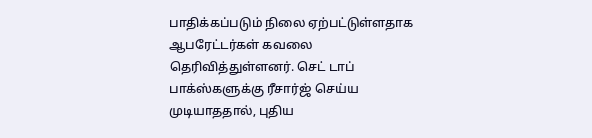பாதிக்கப்படும் நிலை ஏற்பட்டுள்ளதாக ஆபரேட்டர்கள் கவலை தெரிவித்துள்ளனர். செட் டாப் பாக்ஸ்களுக்கு ரீசார்ஜ் செய்ய முடியாததால், புதிய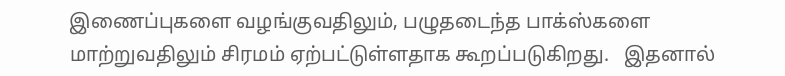இணைப்புகளை வழங்குவதிலும், பழுதடைந்த பாக்ஸ்களை மாற்றுவதிலும் சிரமம் ஏற்பட்டுள்ளதாக கூறப்படுகிறது.   இதனால்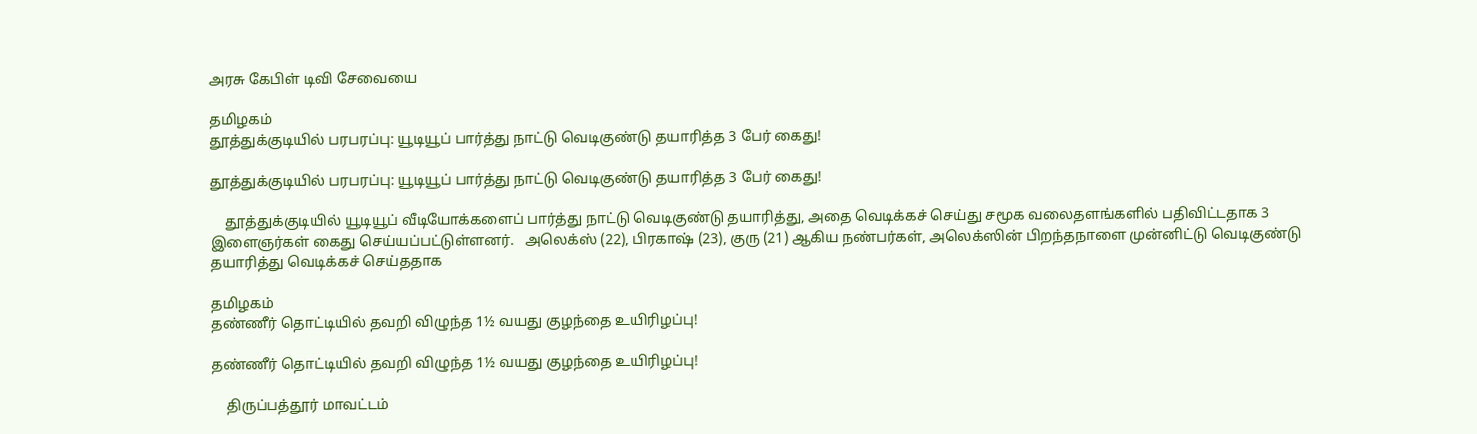அரசு கேபிள் டிவி சேவையை

தமிழகம்
தூத்துக்குடியில் பரபரப்பு: யூடியூப் பார்த்து நாட்டு வெடிகுண்டு தயாரித்த 3 பேர் கைது!

தூத்துக்குடியில் பரபரப்பு: யூடியூப் பார்த்து நாட்டு வெடிகுண்டு தயாரித்த 3 பேர் கைது!

    தூத்துக்குடியில் யூடியூப் வீடியோக்களைப் பார்த்து நாட்டு வெடிகுண்டு தயாரித்து, அதை வெடிக்கச் செய்து சமூக வலைதளங்களில் பதிவிட்டதாக 3 இளைஞர்கள் கைது செய்யப்பட்டுள்ளனர்.   அலெக்ஸ் (22), பிரகாஷ் (23), குரு (21) ஆகிய நண்பர்கள், அலெக்ஸின் பிறந்தநாளை முன்னிட்டு வெடிகுண்டு தயாரித்து வெடிக்கச் செய்ததாக

தமிழகம்
தண்ணீர் தொட்டியில் தவறி விழுந்த 1½ வயது குழந்தை உயிரிழப்பு!

தண்ணீர் தொட்டியில் தவறி விழுந்த 1½ வயது குழந்தை உயிரிழப்பு!

    திருப்பத்தூர் மாவட்டம்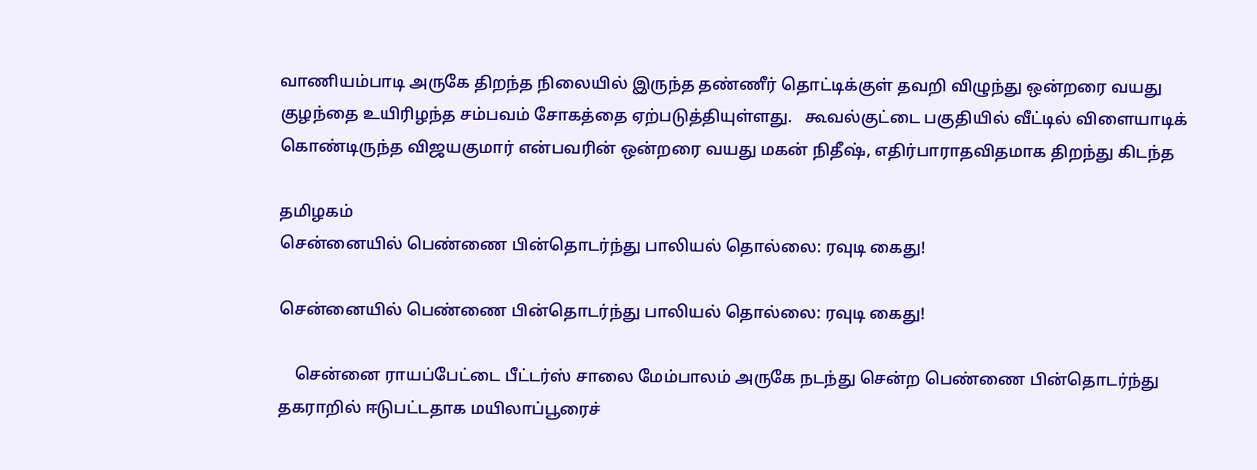வாணியம்பாடி அருகே திறந்த நிலையில் இருந்த தண்ணீர் தொட்டிக்குள் தவறி விழுந்து ஒன்றரை வயது குழந்தை உயிரிழந்த சம்பவம் சோகத்தை ஏற்படுத்தியுள்ளது.   கூவல்குட்டை பகுதியில் வீட்டில் விளையாடிக் கொண்டிருந்த விஜயகுமார் என்பவரின் ஒன்றரை வயது மகன் நிதீஷ், எதிர்பாராதவிதமாக திறந்து கிடந்த

தமிழகம்
சென்னையில் பெண்ணை பின்தொடர்ந்து பாலியல் தொல்லை: ரவுடி கைது!

சென்னையில் பெண்ணை பின்தொடர்ந்து பாலியல் தொல்லை: ரவுடி கைது!

    சென்னை ராயப்பேட்டை பீட்டர்ஸ் சாலை மேம்பாலம் அருகே நடந்து சென்ற பெண்ணை பின்தொடர்ந்து தகராறில் ஈடுபட்டதாக மயிலாப்பூரைச்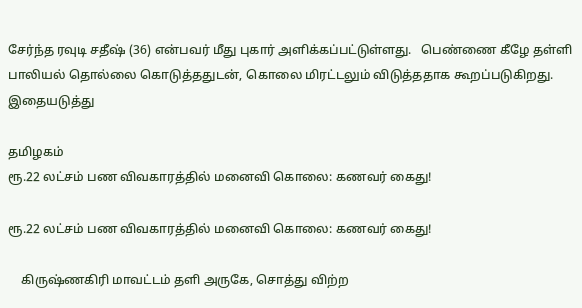சேர்ந்த ரவுடி சதீஷ் (36) என்பவர் மீது புகார் அளிக்கப்பட்டுள்ளது.   பெண்ணை கீழே தள்ளி பாலியல் தொல்லை கொடுத்ததுடன், கொலை மிரட்டலும் விடுத்ததாக கூறப்படுகிறது. இதையடுத்து

தமிழகம்
ரூ.22 லட்சம் பண விவகாரத்தில் மனைவி கொலை: கணவர் கைது!

ரூ.22 லட்சம் பண விவகாரத்தில் மனைவி கொலை: கணவர் கைது!

    கிருஷ்ணகிரி மாவட்டம் தளி அருகே, சொத்து விற்ற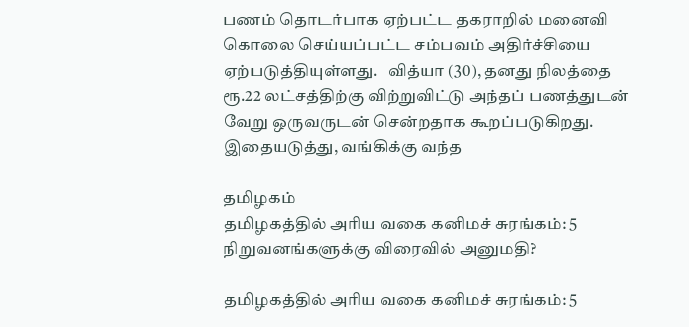பணம் தொடர்பாக ஏற்பட்ட தகராறில் மனைவி கொலை செய்யப்பட்ட சம்பவம் அதிர்ச்சியை ஏற்படுத்தியுள்ளது.   வித்யா (30), தனது நிலத்தை ரூ.22 லட்சத்திற்கு விற்றுவிட்டு அந்தப் பணத்துடன் வேறு ஒருவருடன் சென்றதாக கூறப்படுகிறது. இதையடுத்து, வங்கிக்கு வந்த

தமிழகம்
தமிழகத்தில் அரிய வகை கனிமச் சுரங்கம்: 5 நிறுவனங்களுக்கு விரைவில் அனுமதி?

தமிழகத்தில் அரிய வகை கனிமச் சுரங்கம்: 5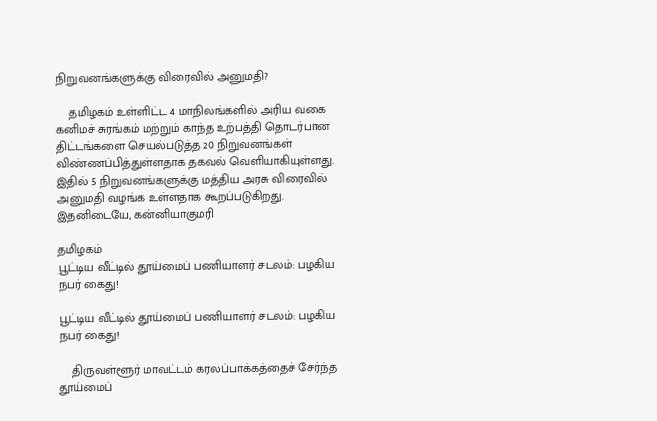நிறுவனங்களுக்கு விரைவில் அனுமதி?

    தமிழகம் உள்ளிட்ட 4 மாநிலங்களில் அரிய வகை கனிமச் சுரங்கம் மற்றும் காந்த உற்பத்தி தொடர்பான திட்டங்களை செயல்படுத்த 20 நிறுவனங்கள் விண்ணப்பித்துள்ளதாக தகவல் வெளியாகியுள்ளது.   இதில் 5 நிறுவனங்களுக்கு மத்திய அரசு விரைவில் அனுமதி வழங்க உள்ளதாக கூறப்படுகிறது.   இதனிடையே, கன்னியாகுமரி

தமிழகம்
பூட்டிய வீட்டில் தூய்மைப் பணியாளர் சடலம்: பழகிய நபர் கைது!

பூட்டிய வீட்டில் தூய்மைப் பணியாளர் சடலம்: பழகிய நபர் கைது!

    திருவள்ளூர் மாவட்டம் கரலப்பாக்கத்தைச் சேர்ந்த தூய்மைப்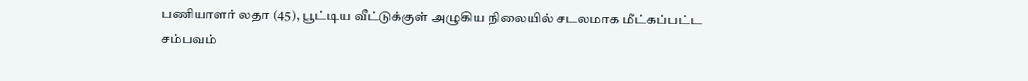பணியாளர் லதா (45), பூட்டிய வீட்டுக்குள் அழுகிய நிலையில் சடலமாக மீட்கப்பட்ட சம்பவம்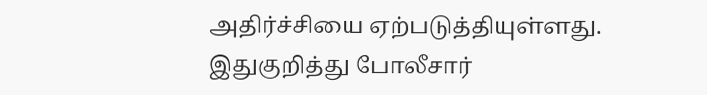அதிர்ச்சியை ஏற்படுத்தியுள்ளது.   இதுகுறித்து போலீசார்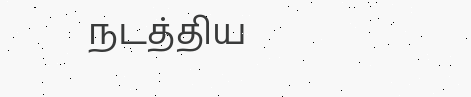நடத்திய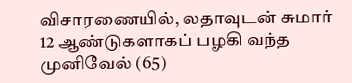விசாரணையில், லதாவுடன் சுமார் 12 ஆண்டுகளாகப் பழகி வந்த முனிவேல் (65)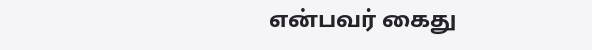என்பவர் கைது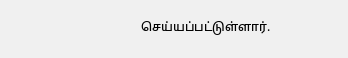செய்யப்பட்டுள்ளார்.